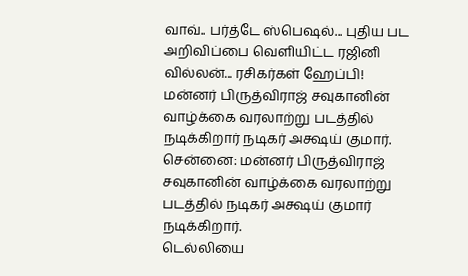வாவ்.. பர்த்டே ஸ்பெஷல்... புதிய பட அறிவிப்பை வெளியிட்ட ரஜினி வில்லன்... ரசிகர்கள் ஹேப்பி!
மன்னர் பிருத்விராஜ் சவுகானின் வாழ்க்கை வரலாற்று படத்தில் நடிக்கிறார் நடிகர் அக்ஷய் குமார்.
சென்னை: மன்னர் பிருத்விராஜ் சவுகானின் வாழ்க்கை வரலாற்று படத்தில் நடிகர் அக்ஷய் குமார் நடிக்கிறார்.
டெல்லியை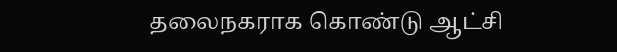தலைநகராக கொண்டு ஆட்சி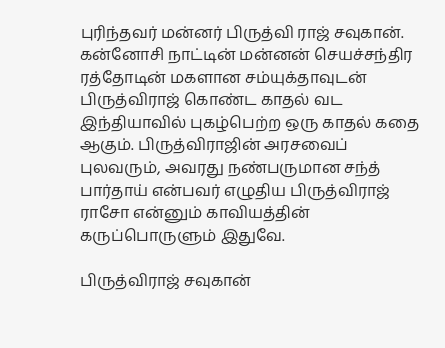புரிந்தவர் மன்னர் பிருத்வி ராஜ் சவுகான். கன்னோசி நாட்டின் மன்னன் செயச்சந்திர ரத்தோடின் மகளான சம்யுக்தாவுடன் பிருத்விராஜ் கொண்ட காதல் வட இந்தியாவில் புகழ்பெற்ற ஒரு காதல் கதை ஆகும். பிருத்விராஜின் அரசவைப் புலவரும், அவரது நண்பருமான சந்த் பார்தாய் என்பவர் எழுதிய பிருத்விராஜ் ராசோ என்னும் காவியத்தின் கருப்பொருளும் இதுவே.

பிருத்விராஜ் சவுகான்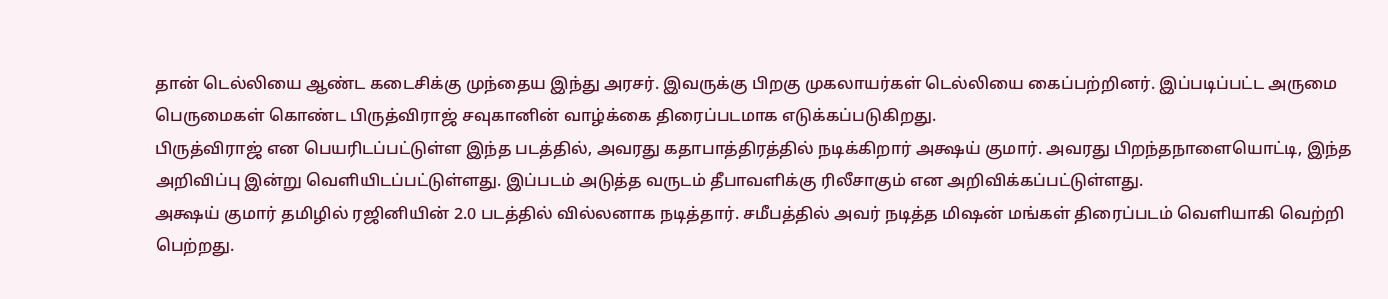தான் டெல்லியை ஆண்ட கடைசிக்கு முந்தைய இந்து அரசர். இவருக்கு பிறகு முகலாயர்கள் டெல்லியை கைப்பற்றினர். இப்படிப்பட்ட அருமை பெருமைகள் கொண்ட பிருத்விராஜ் சவுகானின் வாழ்க்கை திரைப்படமாக எடுக்கப்படுகிறது.
பிருத்விராஜ் என பெயரிடப்பட்டுள்ள இந்த படத்தில், அவரது கதாபாத்திரத்தில் நடிக்கிறார் அக்ஷய் குமார். அவரது பிறந்தநாளையொட்டி, இந்த அறிவிப்பு இன்று வெளியிடப்பட்டுள்ளது. இப்படம் அடுத்த வருடம் தீபாவளிக்கு ரிலீசாகும் என அறிவிக்கப்பட்டுள்ளது.
அக்ஷய் குமார் தமிழில் ரஜினியின் 2.0 படத்தில் வில்லனாக நடித்தார். சமீபத்தில் அவர் நடித்த மிஷன் மங்கள் திரைப்படம் வெளியாகி வெற்றி பெற்றது.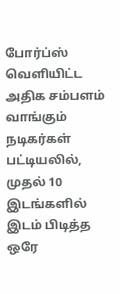போர்ப்ஸ் வெளியிட்ட அதிக சம்பளம் வாங்கும் நடிகர்கள் பட்டியலில், முதல் 10 இடங்களில் இடம் பிடித்த ஒரே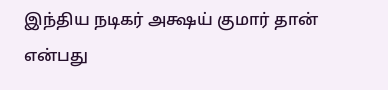இந்திய நடிகர் அக்ஷய் குமார் தான் என்பது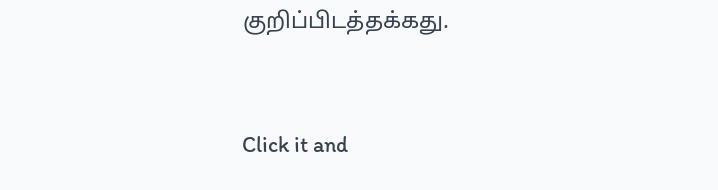குறிப்பிடத்தக்கது.


Click it and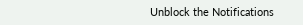Unblock the Notifications